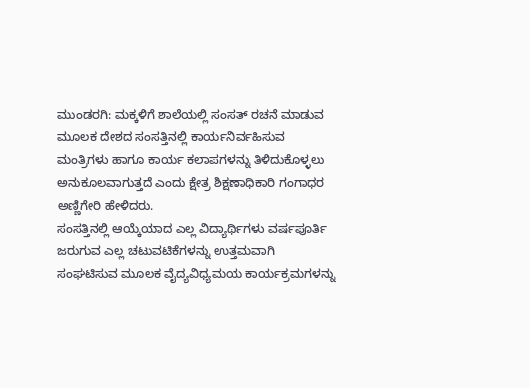ಮುಂಡರಗಿ: ಮಕ್ಕಳಿಗೆ ಶಾಲೆಯಲ್ಲಿ ಸಂಸತ್ ರಚನೆ ಮಾಡುವ ಮೂಲಕ ದೇಶದ ಸಂಸತ್ತಿನಲ್ಲಿ ಕಾರ್ಯನಿರ್ವಹಿಸುವ ಮಂತ್ರಿಗಳು ಹಾಗೂ ಕಾರ್ಯ ಕಲಾಪಗಳನ್ನು ತಿಳಿದುಕೊಳ್ಳಲು ಅನುಕೂಲವಾಗುತ್ತದೆ ಎಂದು ಕ್ಷೇತ್ರ ಶಿಕ್ಷಣಾಧಿಕಾರಿ ಗಂಗಾಧರ ಅಣ್ಣಿಗೇರಿ ಹೇಳಿದರು.
ಸಂಸತ್ತಿನಲ್ಲಿ ಆಯ್ಕೆಯಾದ ಎಲ್ಲ ವಿದ್ಯಾರ್ಥಿಗಳು ವರ್ಷಪೂರ್ತಿ ಜರುಗುವ ಎಲ್ಲ ಚಟುವಟಿಕೆಗಳನ್ನು ಉತ್ತಮವಾಗಿ ಸಂಘಟಿಸುವ ಮೂಲಕ ವೈದ್ಯವಿಧ್ಯಮಯ ಕಾರ್ಯಕ್ರಮಗಳನ್ನು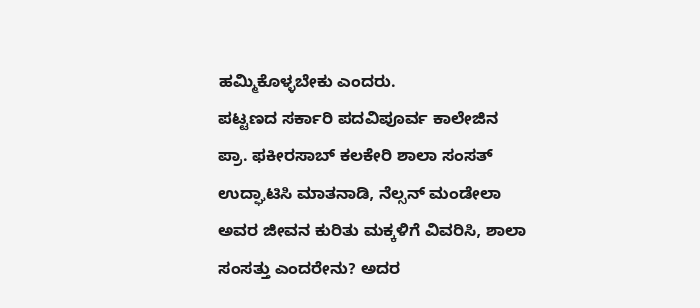ಹಮ್ಮಿಕೊಳ್ಳಬೇಕು ಎಂದರು.
ಪಟ್ಟಣದ ಸರ್ಕಾರಿ ಪದವಿಪೂರ್ವ ಕಾಲೇಜಿನ ಪ್ರಾ. ಫಕೀರಸಾಬ್ ಕಲಕೇರಿ ಶಾಲಾ ಸಂಸತ್ ಉದ್ಘಾಟಿಸಿ ಮಾತನಾಡಿ, ನೆಲ್ಸನ್ ಮಂಡೇಲಾ ಅವರ ಜೀವನ ಕುರಿತು ಮಕ್ಕಳಿಗೆ ವಿವರಿಸಿ, ಶಾಲಾ ಸಂಸತ್ತು ಎಂದರೇನು? ಅದರ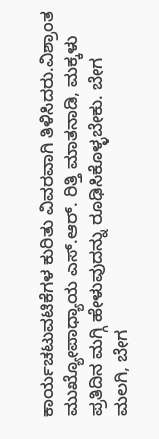ಕಾರ್ಯಚಟುವಟಿಕೆಗಳ ಕುರಿತು ವಿವರವಾಗಿ ತಿಳಿಸಿದರು.ವಿಶ್ರಾಂತ ಮುಖ್ಯೋಪಾಧ್ಯಾಯ ಎಸ್.ಆರ್. ರಿತ್ತಿ ಮಾತನಾಡಿ, ಮಕ್ಕಳು ಪ್ರತಿದಿನ ಮಗ್ಗಿ ಹೇಳುವುದನ್ನು ರೂಢಿಸಿಕೊಳ್ಳಬೇಕು. ಬೇಗ ಮಲಗಿ, ಬೇಗ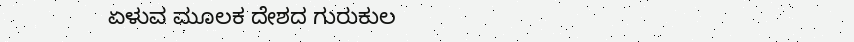ಏಳುವ ಮೂಲಕ ದೇಶದ ಗುರುಕುಲ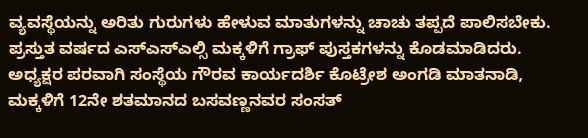ವ್ಯವಸ್ಥೆಯನ್ನು ಅರಿತು ಗುರುಗಳು ಹೇಳುವ ಮಾತುಗಳನ್ನು ಚಾಚು ತಪ್ಪದೆ ಪಾಲಿಸಬೇಕು. ಪ್ರಸ್ತುತ ವರ್ಷದ ಎಸ್ಎಸ್ಎಲ್ಸಿ ಮಕ್ಕಳಿಗೆ ಗ್ರಾಫ್ ಪುಸ್ತಕಗಳನ್ನು ಕೊಡಮಾಡಿದರು.
ಅಧ್ಯಕ್ಷರ ಪರವಾಗಿ ಸಂಸ್ಥೆಯ ಗೌರವ ಕಾರ್ಯದರ್ಶಿ ಕೊಟ್ರೇಶ ಅಂಗಡಿ ಮಾತನಾಡಿ, ಮಕ್ಕಳಿಗೆ 12ನೇ ಶತಮಾನದ ಬಸವಣ್ಣನವರ ಸಂಸತ್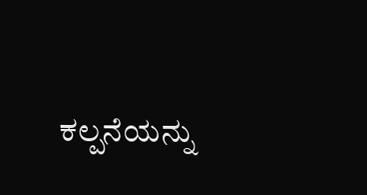ಕಲ್ಪನೆಯನ್ನು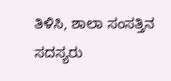ತಿಳಿಸಿ, ಶಾಲಾ ಸಂಸತ್ತಿನ ಸದಸ್ಯರು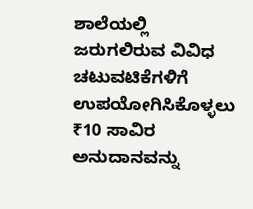ಶಾಲೆಯಲ್ಲಿ ಜರುಗಲಿರುವ ವಿವಿಧ ಚಟುವಟಿಕೆಗಳಿಗೆ ಉಪಯೋಗಿಸಿಕೊಳ್ಳಲು ₹10 ಸಾವಿರ ಅನುದಾನವನ್ನು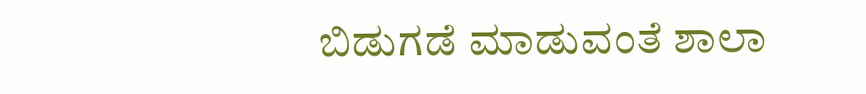ಬಿಡುಗಡೆ ಮಾಡುವಂತೆ ಶಾಲಾ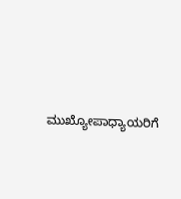ಮುಖ್ಯೋಪಾಧ್ಯಾಯರಿಗೆ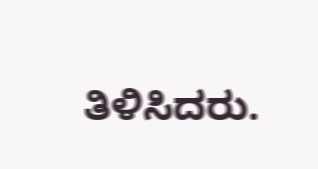ತಿಳಿಸಿದರು.